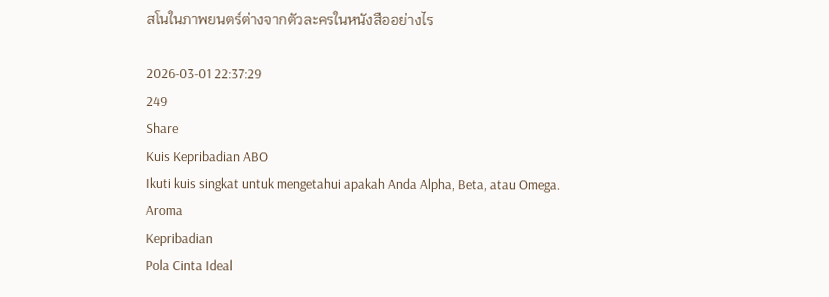สโนในภาพยนตร์ต่างจากตัวละครในหนังสืออย่างไร

2026-03-01 22:37:29
249
Share
Kuis Kepribadian ABO
Ikuti kuis singkat untuk mengetahui apakah Anda Alpha, Beta, atau Omega.
Aroma
Kepribadian
Pola Cinta Ideal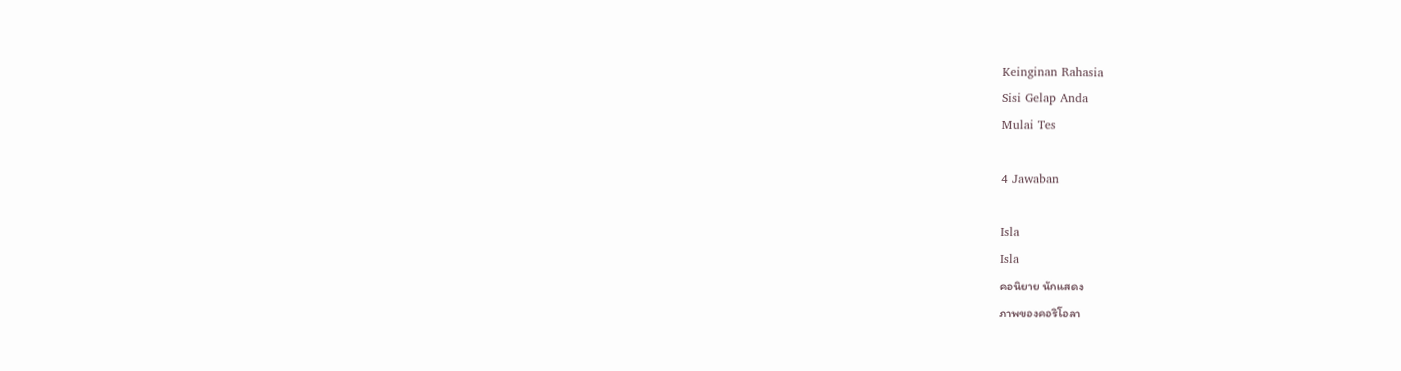Keinginan Rahasia
Sisi Gelap Anda
Mulai Tes

4 Jawaban

Isla
Isla
คอนิยาย นักแสดง
ภาพของคอริโอลา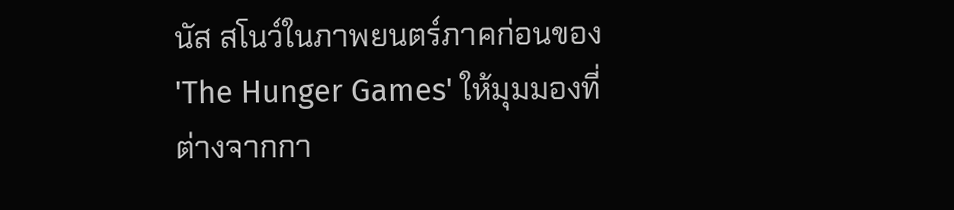นัส สโนว์ในภาพยนตร์ภาคก่อนของ 'The Hunger Games' ให้มุมมองที่ต่างจากกา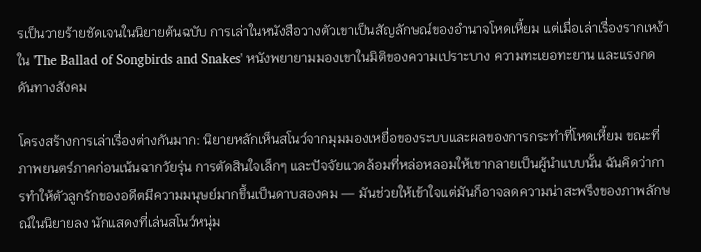รเป็นวายร้ายชัดเจนในนิยายต้นฉบับ การเล่าในหนังสือวางตัวเขาเป็นสัญลักษณ์ของอำนาจโหดเหี้ยม แต่เมื่อเล่าเรื่องรากเหง้าใน 'The Ballad of Songbirds and Snakes' หนังพยายามมองเขาในมิติของความเปราะบาง ความทะเยอทะยาน และแรงกดดันทางสังคม

โครงสร้างการเล่าเรื่องต่างกันมาก: นิยายหลักเห็นสโนว์จากมุมมองเหยื่อของระบบและผลของการกระทำที่โหดเหี้ยม ขณะที่ภาพยนตร์ภาคก่อนเน้นฉากวัยรุ่น การตัดสินใจเล็กๆ และปัจจัยแวดล้อมที่หล่อหลอมให้เขากลายเป็นผู้นำแบบนั้น ฉันคิดว่าการทำให้ตัวลูกรักของอดีตมีความมนุษย์มากขึ้นเป็นดาบสองคม — มันช่วยให้เข้าใจแต่มันก็อาจลดความน่าสะพรึงของภาพลักษณ์ในนิยายลง นักแสดงที่เล่นสโนว์หนุ่ม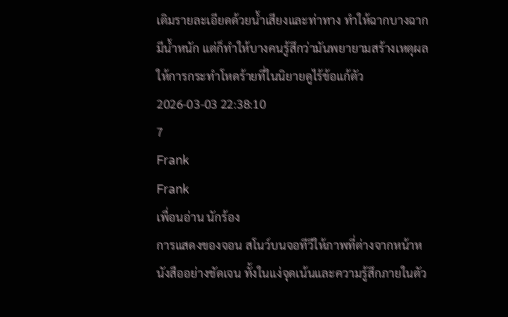เติมรายละเอียดด้วยน้ำเสียงและท่าทาง ทำให้ฉากบางฉากมีน้ำหนัก แต่ก็ทำให้บางคนรู้สึกว่ามันพยายามสร้างเหตุผลให้การกระทำโหดร้ายที่ในนิยายดูไร้ข้อแก้ตัว
2026-03-03 22:38:10
7
Frank
Frank
เพื่อนอ่าน นักร้อง
การแสดงของจอน สโนว์บนจอทีวีให้ภาพที่ต่างจากหน้าหนังสืออย่างชัดเจน ทั้งในแง่จุดเน้นและความรู้สึกภายในตัว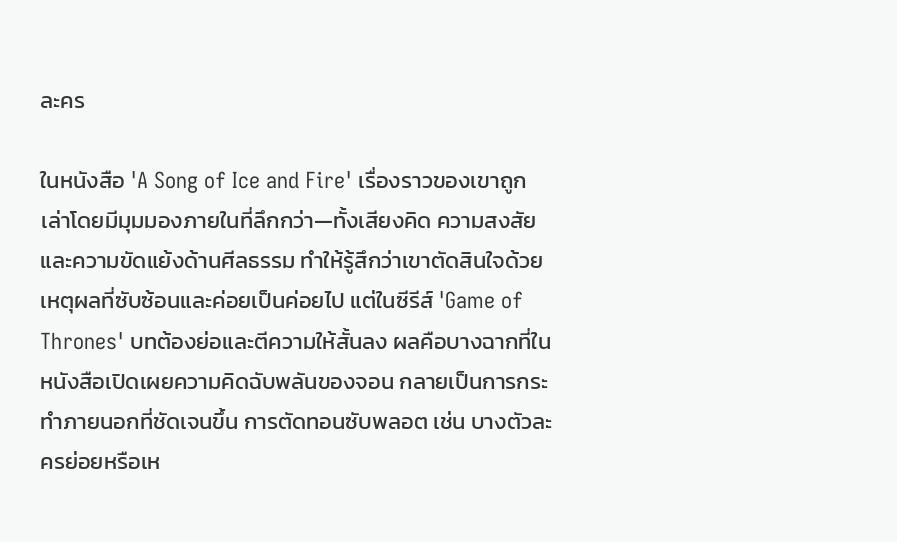ละคร

ในหนังสือ 'A Song of Ice and Fire' เรื่องราวของเขาถูกเล่าโดยมีมุมมองภายในที่ลึกกว่า—ทั้งเสียงคิด ความสงสัย และความขัดแย้งด้านศีลธรรม ทำให้รู้สึกว่าเขาตัดสินใจด้วยเหตุผลที่ซับซ้อนและค่อยเป็นค่อยไป แต่ในซีรีส์ 'Game of Thrones' บทต้องย่อและตีความให้สั้นลง ผลคือบางฉากที่ในหนังสือเปิดเผยความคิดฉับพลันของจอน กลายเป็นการกระทำภายนอกที่ชัดเจนขึ้น การตัดทอนซับพลอต เช่น บางตัวละครย่อยหรือเห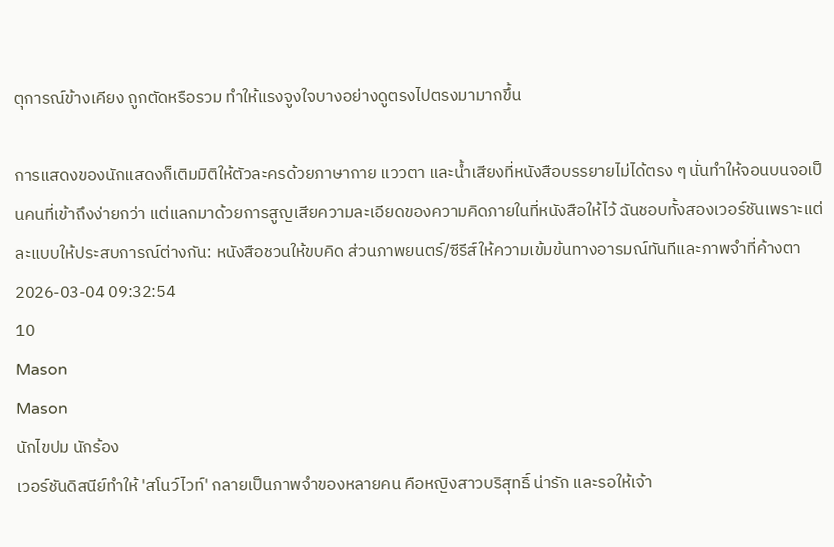ตุการณ์ข้างเคียง ถูกตัดหรือรวม ทำให้แรงจูงใจบางอย่างดูตรงไปตรงมามากขึ้น

การแสดงของนักแสดงก็เติมมิติให้ตัวละครด้วยภาษากาย แววตา และน้ำเสียงที่หนังสือบรรยายไม่ได้ตรง ๆ นั่นทำให้จอนบนจอเป็นคนที่เข้าถึงง่ายกว่า แต่แลกมาด้วยการสูญเสียความละเอียดของความคิดภายในที่หนังสือให้ไว้ ฉันชอบทั้งสองเวอร์ชันเพราะแต่ละแบบให้ประสบการณ์ต่างกัน: หนังสือชวนให้ขบคิด ส่วนภาพยนตร์/ซีรีส์ให้ความเข้มข้นทางอารมณ์ทันทีและภาพจำที่ค้างตา
2026-03-04 09:32:54
10
Mason
Mason
นักไขปม นักร้อง
เวอร์ชันดิสนีย์ทำให้ 'สโนว์ไวท์' กลายเป็นภาพจำของหลายคน คือหญิงสาวบริสุทธิ์ น่ารัก และรอให้เจ้า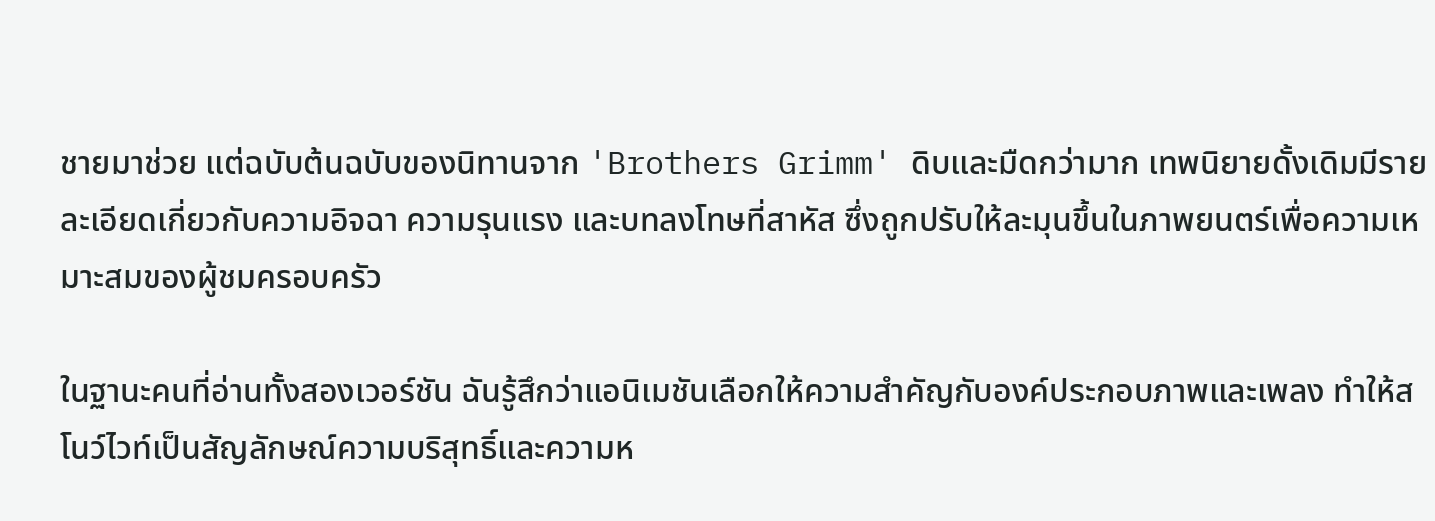ชายมาช่วย แต่ฉบับต้นฉบับของนิทานจาก 'Brothers Grimm' ดิบและมืดกว่ามาก เทพนิยายดั้งเดิมมีรายละเอียดเกี่ยวกับความอิจฉา ความรุนแรง และบทลงโทษที่สาหัส ซึ่งถูกปรับให้ละมุนขึ้นในภาพยนตร์เพื่อความเหมาะสมของผู้ชมครอบครัว

ในฐานะคนที่อ่านทั้งสองเวอร์ชัน ฉันรู้สึกว่าแอนิเมชันเลือกให้ความสำคัญกับองค์ประกอบภาพและเพลง ทำให้สโนว์ไวท์เป็นสัญลักษณ์ความบริสุทธิ์และความห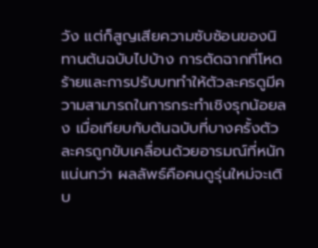วัง แต่ก็สูญเสียความซับซ้อนของนิทานต้นฉบับไปบ้าง การตัดฉากที่โหดร้ายและการปรับบททำให้ตัวละครดูมีความสามารถในการกระทำเชิงรุกน้อยลง เมื่อเทียบกับต้นฉบับที่บางครั้งตัวละครถูกขับเคลื่อนด้วยอารมณ์ที่หนักแน่นกว่า ผลลัพธ์คือคนดูรุ่นใหม่จะเติบ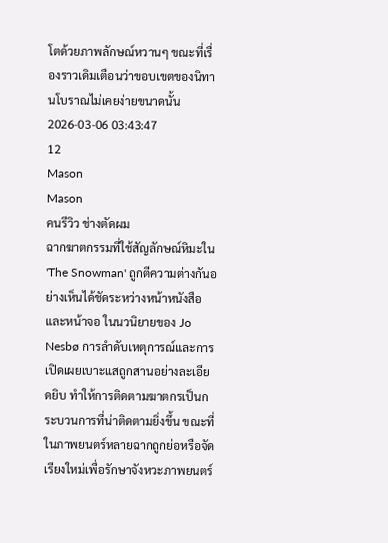โตด้วยภาพลักษณ์หวานๆ ขณะที่เรื่องราวเดิมเตือนว่าขอบเขตของนิทานโบราณไม่เคยง่ายขนาดนั้น
2026-03-06 03:43:47
12
Mason
Mason
คนรีวิว ช่างตัดผม
ฉากฆาตกรรมที่ใช้สัญลักษณ์หิมะใน 'The Snowman' ถูกตีความต่างกันอย่างเห็นได้ชัดระหว่างหน้าหนังสือและหน้าจอ ในนวนิยายของ Jo Nesbø การลำดับเหตุการณ์และการเปิดเผยเบาะแสถูกสานอย่างละเอียดยิบ ทำให้การติดตามฆาตกรเป็นกระบวนการที่น่าติดตามยิ่งขึ้น ขณะที่ในภาพยนตร์หลายฉากถูกย่อหรือจัดเรียงใหม่เพื่อรักษาจังหวะภาพยนตร์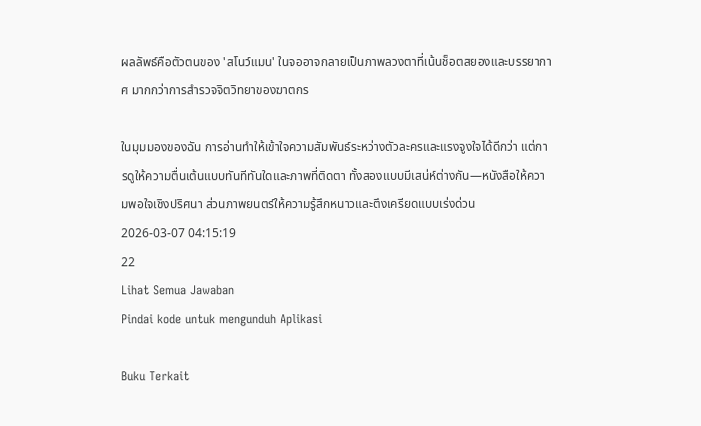ผลลัพธ์คือตัวตนของ 'สโนว์แมน' ในจออาจกลายเป็นภาพลวงตาที่เน้นช็อตสยองและบรรยากาศ มากกว่าการสำรวจจิตวิทยาของฆาตกร

ในมุมมองของฉัน การอ่านทำให้เข้าใจความสัมพันธ์ระหว่างตัวละครและแรงจูงใจได้ดีกว่า แต่การดูให้ความตื่นเต้นแบบทันทีทันใดและภาพที่ติดตา ทั้งสองแบบมีเสน่ห์ต่างกัน—หนังสือให้ความพอใจเชิงปริศนา ส่วนภาพยนตร์ให้ความรู้สึกหนาวและตึงเครียดแบบเร่งด่วน
2026-03-07 04:15:19
22
Lihat Semua Jawaban
Pindai kode untuk mengunduh Aplikasi

Buku Terkait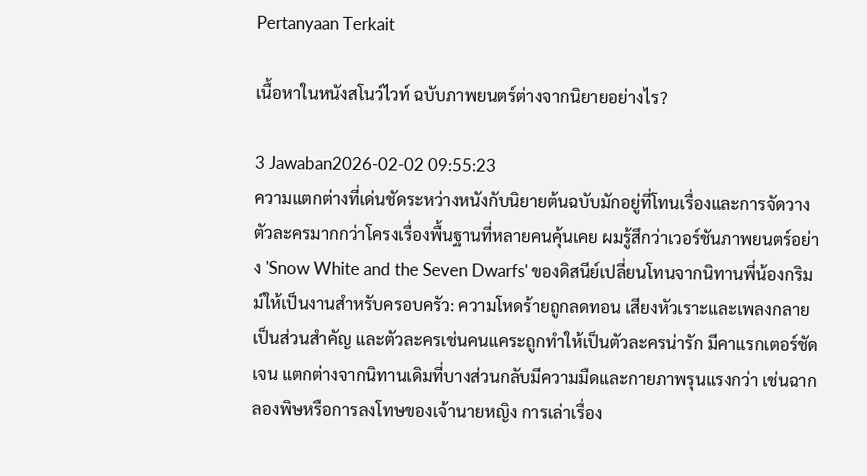Pertanyaan Terkait

เนื้อหาในหนังสโนว์ไวท์ ฉบับภาพยนตร์ต่างจากนิยายอย่างไร?

3 Jawaban2026-02-02 09:55:23
ความแตกต่างที่เด่นชัดระหว่างหนังกับนิยายต้นฉบับมักอยู่ที่โทนเรื่องและการจัดวางตัวละครมากกว่าโครงเรื่องพื้นฐานที่หลายคนคุ้นเคย ผมรู้สึกว่าเวอร์ชันภาพยนตร์อย่าง 'Snow White and the Seven Dwarfs' ของดิสนีย์เปลี่ยนโทนจากนิทานพี่น้องกริมม์ให้เป็นงานสำหรับครอบครัว: ความโหดร้ายถูกลดทอน เสียงหัวเราะและเพลงกลายเป็นส่วนสำคัญ และตัวละครเช่นคนแคระถูกทำให้เป็นตัวละครน่ารัก มีคาแรกเตอร์ชัดเจน แตกต่างจากนิทานเดิมที่บางส่วนกลับมีความมืดและกายภาพรุนแรงกว่า เช่นฉากลองพิษหรือการลงโทษของเจ้านายหญิง การเล่าเรื่อง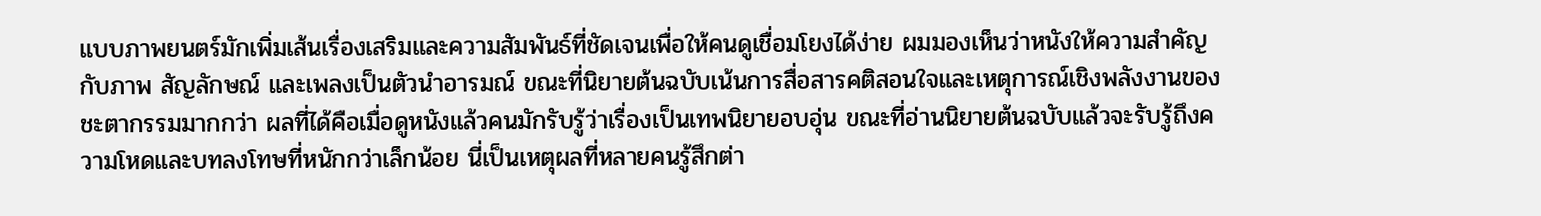แบบภาพยนตร์มักเพิ่มเส้นเรื่องเสริมและความสัมพันธ์ที่ชัดเจนเพื่อให้คนดูเชื่อมโยงได้ง่าย ผมมองเห็นว่าหนังให้ความสำคัญกับภาพ สัญลักษณ์ และเพลงเป็นตัวนำอารมณ์ ขณะที่นิยายต้นฉบับเน้นการสื่อสารคติสอนใจและเหตุการณ์เชิงพลังงานของชะตากรรมมากกว่า ผลที่ได้คือเมื่อดูหนังแล้วคนมักรับรู้ว่าเรื่องเป็นเทพนิยายอบอุ่น ขณะที่อ่านนิยายต้นฉบับแล้วจะรับรู้ถึงความโหดและบทลงโทษที่หนักกว่าเล็กน้อย นี่เป็นเหตุผลที่หลายคนรู้สึกต่า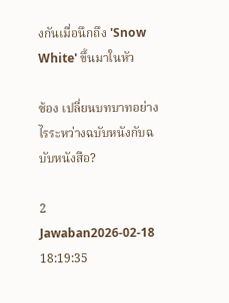งกันเมื่อนึกถึง 'Snow White' ขึ้นมาในหัว

ซ้อง เปลี่ยนบทบาทอย่างไรระหว่างฉบับหนังกับฉบับหนังสือ?

2 Jawaban2026-02-18 18:19:35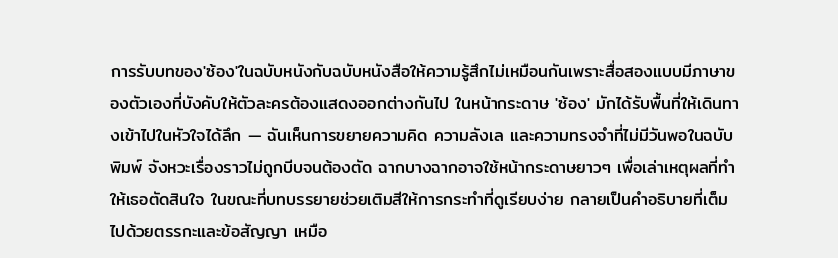การรับบทของ'ซ้อง'ในฉบับหนังกับฉบับหนังสือให้ความรู้สึกไม่เหมือนกันเพราะสื่อสองแบบมีภาษาของตัวเองที่บังคับให้ตัวละครต้องแสดงออกต่างกันไป ในหน้ากระดาษ 'ซ้อง' มักได้รับพื้นที่ให้เดินทางเข้าไปในหัวใจได้ลึก — ฉันเห็นการขยายความคิด ความลังเล และความทรงจำที่ไม่มีวันพอในฉบับพิมพ์ จังหวะเรื่องราวไม่ถูกบีบจนต้องตัด ฉากบางฉากอาจใช้หน้ากระดาษยาวๆ เพื่อเล่าเหตุผลที่ทำให้เธอตัดสินใจ ในขณะที่บทบรรยายช่วยเติมสีให้การกระทำที่ดูเรียบง่าย กลายเป็นคำอธิบายที่เต็มไปด้วยตรรกะและข้อสัญญา เหมือ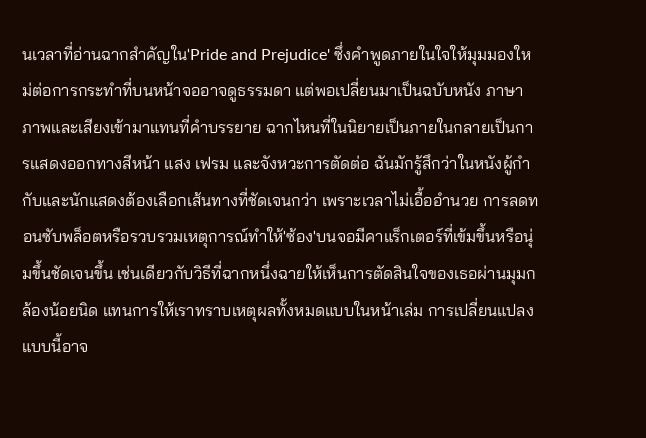นเวลาที่อ่านฉากสำคัญใน'Pride and Prejudice' ซึ่งคำพูดภายในใจให้มุมมองใหม่ต่อการกระทำที่บนหน้าจออาจดูธรรมดา แต่พอเปลี่ยนมาเป็นฉบับหนัง ภาษาภาพและเสียงเข้ามาแทนที่คำบรรยาย ฉากไหนที่ในนิยายเป็นภายในกลายเป็นการแสดงออกทางสีหน้า แสง เฟรม และจังหวะการตัดต่อ ฉันมักรู้สึกว่าในหนังผู้กำกับและนักแสดงต้องเลือกเส้นทางที่ชัดเจนกว่า เพราะเวลาไม่เอื้ออำนวย การลดทอนซับพล็อตหรือรวบรวมเหตุการณ์ทำให้'ซ้อง'บนจอมีคาแร็กเตอร์ที่เข้มขึ้นหรือนุ่มขึ้นชัดเจนขึ้น เช่นเดียวกับวิธีที่ฉากหนึ่งฉายให้เห็นการตัดสินใจของเธอผ่านมุมกล้องน้อยนิด แทนการให้เราทราบเหตุผลทั้งหมดแบบในหน้าเล่ม การเปลี่ยนแปลงแบบนี้อาจ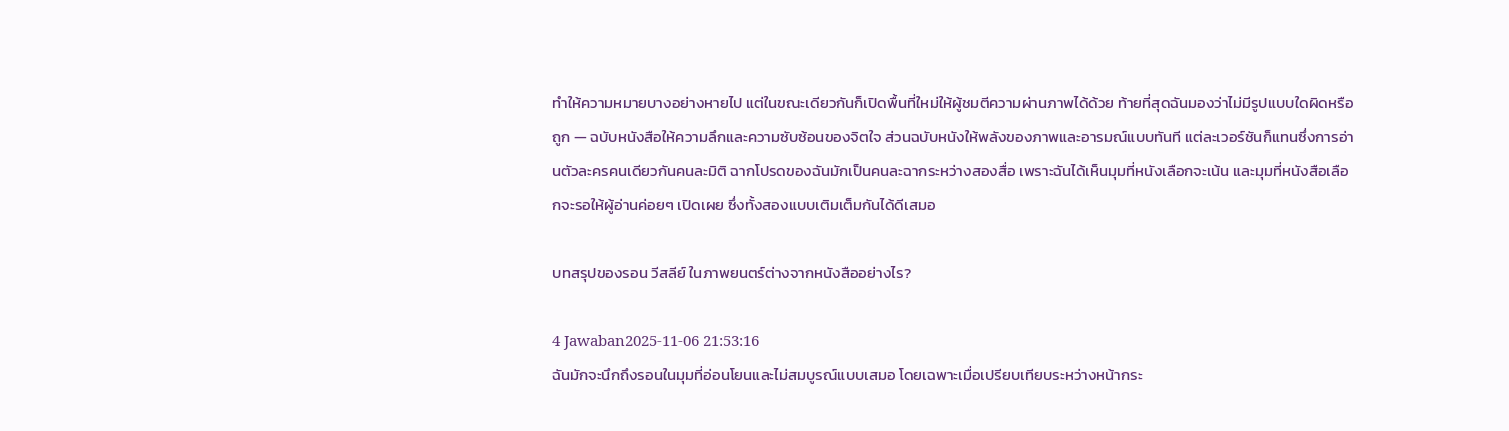ทำให้ความหมายบางอย่างหายไป แต่ในขณะเดียวกันก็เปิดพื้นที่ใหม่ให้ผู้ชมตีความผ่านภาพได้ด้วย ท้ายที่สุดฉันมองว่าไม่มีรูปแบบใดผิดหรือถูก — ฉบับหนังสือให้ความลึกและความซับซ้อนของจิตใจ ส่วนฉบับหนังให้พลังของภาพและอารมณ์แบบทันที แต่ละเวอร์ชันก็แทนซึ่งการอ่านตัวละครคนเดียวกันคนละมิติ ฉากโปรดของฉันมักเป็นคนละฉากระหว่างสองสื่อ เพราะฉันได้เห็นมุมที่หนังเลือกจะเน้น และมุมที่หนังสือเลือกจะรอให้ผู้อ่านค่อยๆ เปิดเผย ซึ่งทั้งสองแบบเติมเต็มกันได้ดีเสมอ

บทสรุปของรอน วีสลีย์ ในภาพยนตร์ต่างจากหนังสืออย่างไร?

4 Jawaban2025-11-06 21:53:16
ฉันมักจะนึกถึงรอนในมุมที่อ่อนโยนและไม่สมบูรณ์แบบเสมอ โดยเฉพาะเมื่อเปรียบเทียบระหว่างหน้ากระ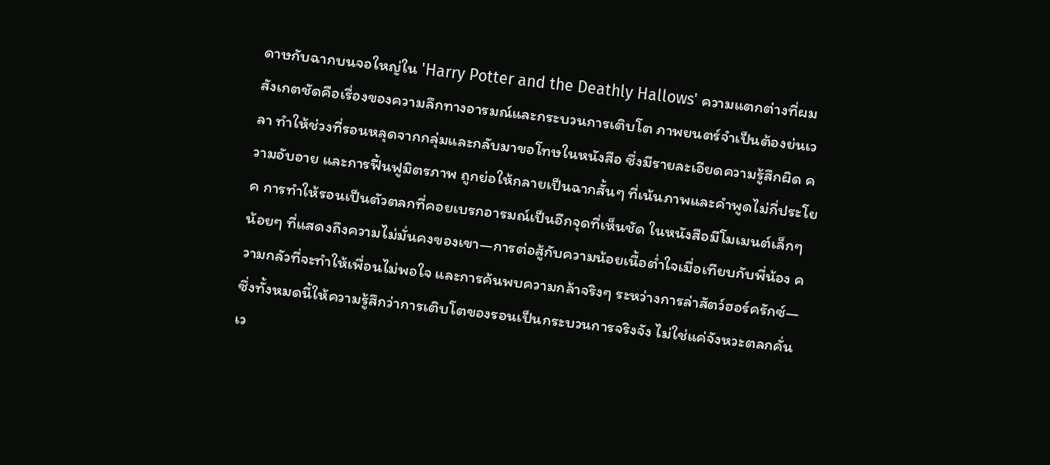ดาษกับฉากบนจอใหญ่ใน 'Harry Potter and the Deathly Hallows' ความแตกต่างที่ผมสังเกตชัดคือเรื่องของความลึกทางอารมณ์และกระบวนการเติบโต ภาพยนตร์จำเป็นต้องย่นเวลา ทำให้ช่วงที่รอนหลุดจากกลุ่มและกลับมาขอโทษในหนังสือ ซึ่งมีรายละเอียดความรู้สึกผิด ความอับอาย และการฟื้นฟูมิตรภาพ ถูกย่อให้กลายเป็นฉากสั้นๆ ที่เน้นภาพและคำพูดไม่กี่ประโยค การทำให้รอนเป็นตัวตลกที่คอยเบรกอารมณ์เป็นอีกจุดที่เห็นชัด ในหนังสือมีโมเมนต์เล็กๆ น้อยๆ ที่แสดงถึงความไม่มั่นคงของเขา—การต่อสู้กับความน้อยเนื้อต่ำใจเมื่อเทียบกับพี่น้อง ความกลัวที่จะทำให้เพื่อนไม่พอใจ และการค้นพบความกล้าจริงๆ ระหว่างการล่าสัตว์ฮอร์ครักซ์—ซึ่งทั้งหมดนี้ให้ความรู้สึกว่าการเติบโตของรอนเป็นกระบวนการจริงจัง ไม่ใช่แค่จังหวะตลกคั่นเว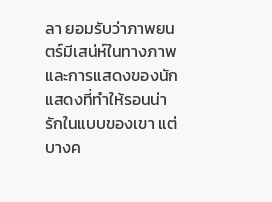ลา ยอมรับว่าภาพยนตร์มีเสน่ห์ในทางภาพและการแสดงของนักแสดงที่ทำให้รอนน่ารักในแบบของเขา แต่บางค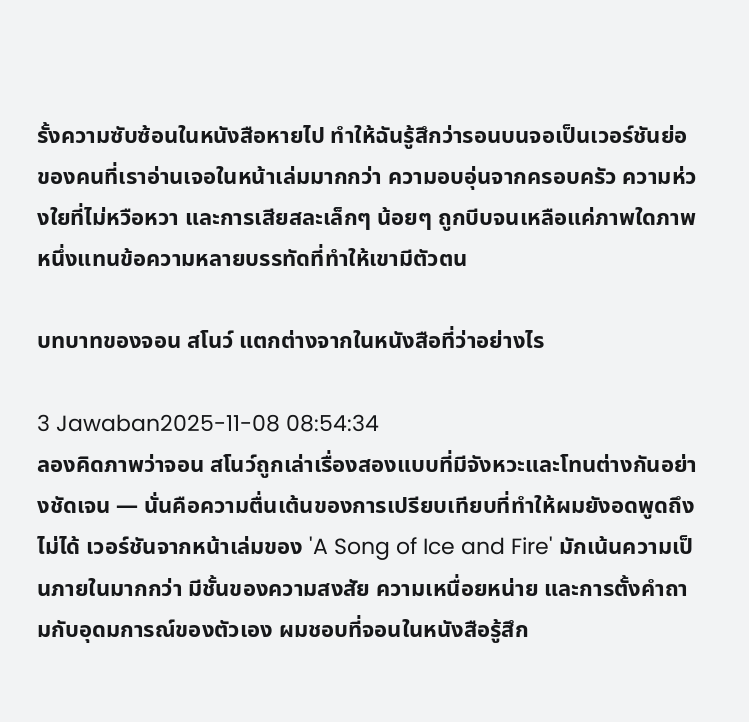รั้งความซับซ้อนในหนังสือหายไป ทำให้ฉันรู้สึกว่ารอนบนจอเป็นเวอร์ชันย่อของคนที่เราอ่านเจอในหน้าเล่มมากกว่า ความอบอุ่นจากครอบครัว ความห่วงใยที่ไม่หวือหวา และการเสียสละเล็กๆ น้อยๆ ถูกบีบจนเหลือแค่ภาพใดภาพหนึ่งแทนข้อความหลายบรรทัดที่ทำให้เขามีตัวตน

บทบาทของจอน สโนว์ แตกต่างจากในหนังสือที่ว่าอย่างไร

3 Jawaban2025-11-08 08:54:34
ลองคิดภาพว่าจอน สโนว์ถูกเล่าเรื่องสองแบบที่มีจังหวะและโทนต่างกันอย่างชัดเจน — นั่นคือความตื่นเต้นของการเปรียบเทียบที่ทำให้ผมยังอดพูดถึงไม่ได้ เวอร์ชันจากหน้าเล่มของ 'A Song of Ice and Fire' มักเน้นความเป็นภายในมากกว่า มีชั้นของความสงสัย ความเหนื่อยหน่าย และการตั้งคำถามกับอุดมการณ์ของตัวเอง ผมชอบที่จอนในหนังสือรู้สึก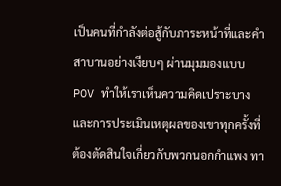เป็นคนที่กำลังต่อสู้กับภาระหน้าที่และคำสาบานอย่างเงียบๆ ผ่านมุมมองแบบ POV ทำให้เราเห็นความคิดเปราะบางและการประเมินเหตุผลของเขาทุกครั้งที่ต้องตัดสินใจเกี่ยวกับพวกนอกกำแพง ทา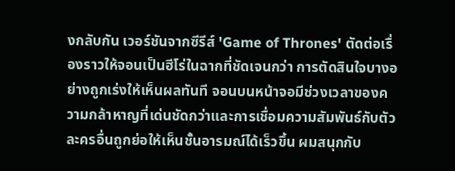งกลับกัน เวอร์ชันจากซีรีส์ 'Game of Thrones' ตัดต่อเรื่องราวให้จอนเป็นฮีโร่ในฉากที่ชัดเจนกว่า การตัดสินใจบางอย่างถูกเร่งให้เห็นผลทันที จอนบนหน้าจอมีช่วงเวลาของความกล้าหาญที่เด่นชัดกว่าและการเชื่อมความสัมพันธ์กับตัวละครอื่นถูกย่อให้เห็นชั้นอารมณ์ได้เร็วขึ้น ผมสนุกกับ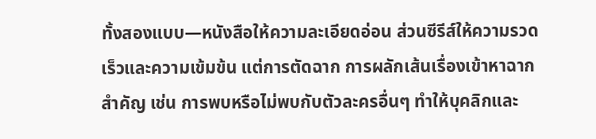ทั้งสองแบบ—หนังสือให้ความละเอียดอ่อน ส่วนซีรีส์ให้ความรวดเร็วและความเข้มข้น แต่การตัดฉาก การผลักเส้นเรื่องเข้าหาฉากสำคัญ เช่น การพบหรือไม่พบกับตัวละครอื่นๆ ทำให้บุคลิกและ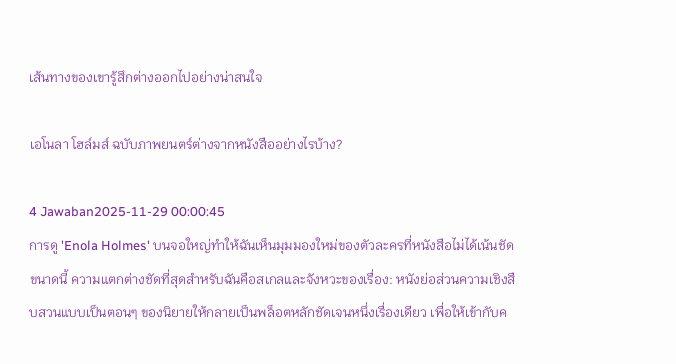เส้นทางของเขารู้สึกต่างออกไปอย่างน่าสนใจ

เอโนลา โฮล์มส์ ฉบับภาพยนตร์ต่างจากหนังสืออย่างไรบ้าง?

4 Jawaban2025-11-29 00:00:45
การดู 'Enola Holmes' บนจอใหญ่ทำให้ฉันเห็นมุมมองใหม่ของตัวละครที่หนังสือไม่ได้เน้นชัดขนาดนี้ ความแตกต่างชัดที่สุดสำหรับฉันคือสเกลและจังหวะของเรื่อง: หนังย่อส่วนความเชิงสืบสวนแบบเป็นตอนๆ ของนิยายให้กลายเป็นพล็อตหลักชัดเจนหนึ่งเรื่องเดียว เพื่อให้เข้ากับค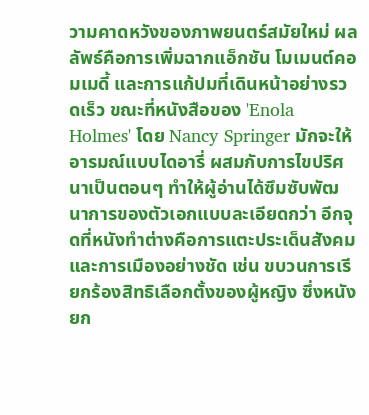วามคาดหวังของภาพยนตร์สมัยใหม่ ผลลัพธ์คือการเพิ่มฉากแอ็กชัน โมเมนต์คอมเมดี้ และการแก้ปมที่เดินหน้าอย่างรวดเร็ว ขณะที่หนังสือของ 'Enola Holmes' โดย Nancy Springer มักจะให้อารมณ์แบบไดอารี่ ผสมกับการไขปริศนาเป็นตอนๆ ทำให้ผู้อ่านได้ซึมซับพัฒนาการของตัวเอกแบบละเอียดกว่า อีกจุดที่หนังทำต่างคือการแตะประเด็นสังคมและการเมืองอย่างชัด เช่น ขบวนการเรียกร้องสิทธิเลือกตั้งของผู้หญิง ซึ่งหนังยก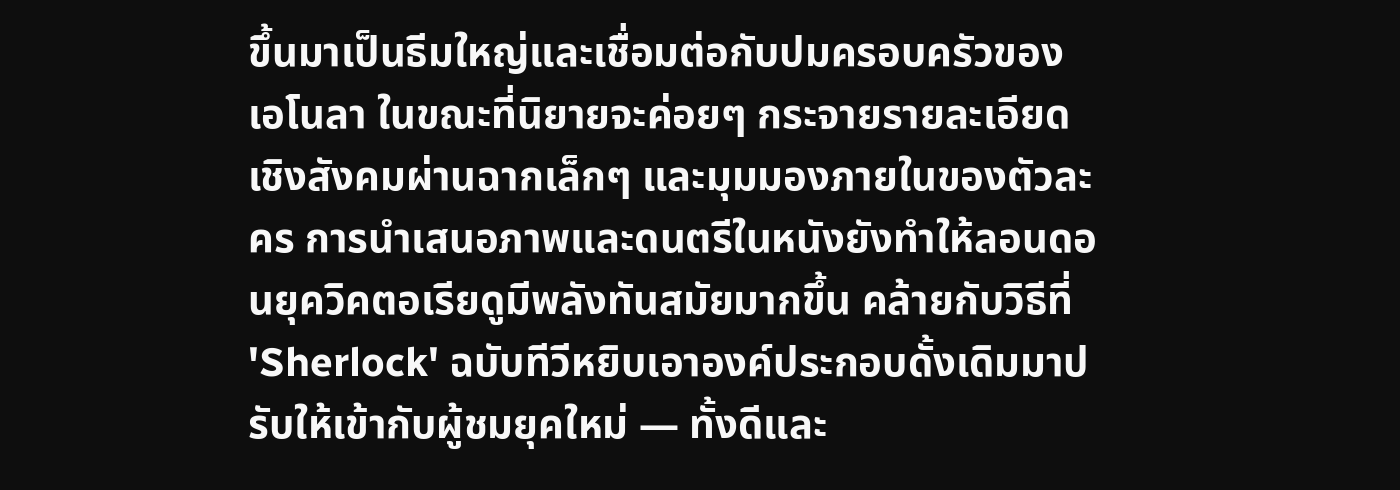ขึ้นมาเป็นธีมใหญ่และเชื่อมต่อกับปมครอบครัวของเอโนลา ในขณะที่นิยายจะค่อยๆ กระจายรายละเอียดเชิงสังคมผ่านฉากเล็กๆ และมุมมองภายในของตัวละคร การนำเสนอภาพและดนตรีในหนังยังทำให้ลอนดอนยุควิคตอเรียดูมีพลังทันสมัยมากขึ้น คล้ายกับวิธีที่ 'Sherlock' ฉบับทีวีหยิบเอาองค์ประกอบดั้งเดิมมาปรับให้เข้ากับผู้ชมยุคใหม่ — ทั้งดีและ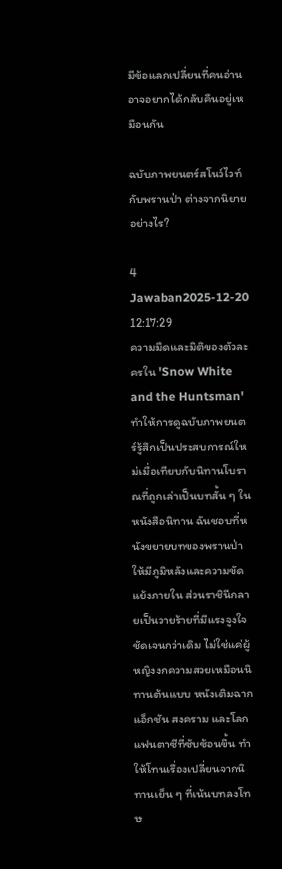มีข้อแลกเปลี่ยนที่คนอ่านอาจอยากได้กลับคืนอยู่เหมือนกัน

ฉบับภาพยนตร์สโนว์ไวท์กับพรานป่า ต่างจากนิยายอย่างไร?

4 Jawaban2025-12-20 12:17:29
ความมืดและมิติของตัวละครใน 'Snow White and the Huntsman' ทำให้การดูฉบับภาพยนตร์รู้สึกเป็นประสบการณ์ใหม่เมื่อเทียบกับนิทานโบราณที่ถูกเล่าเป็นบทสั้น ๆ ในหนังสือนิทาน ฉันชอบที่หนังขยายบทของพรานป่าให้มีภูมิหลังและความขัดแย้งภายใน ส่วนราชินีกลายเป็นวายร้ายที่มีแรงจูงใจชัดเจนกว่าเดิม ไม่ใช่แค่ผู้หญิงงกความสวยเหมือนนิทานต้นแบบ หนังเติมฉากแอ็กชัน สงคราม และโลกแฟนตาซีที่ซับซ้อนขึ้น ทำให้โทนเรื่องเปลี่ยนจากนิทานเย็น ๆ ที่เน้นบทลงโทษ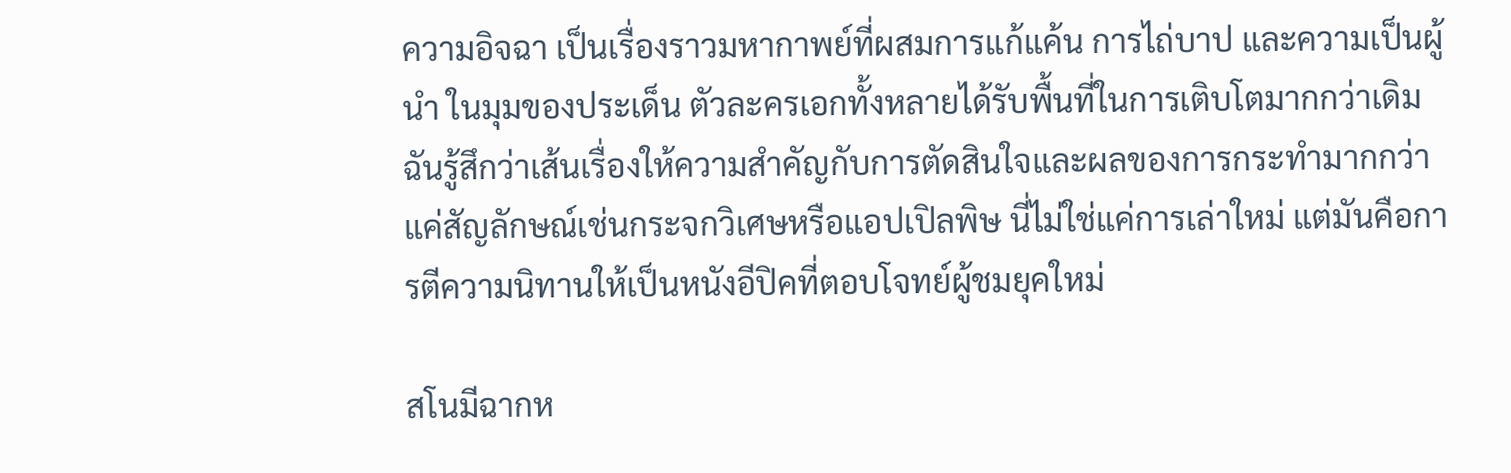ความอิจฉา เป็นเรื่องราวมหากาพย์ที่ผสมการแก้แค้น การไถ่บาป และความเป็นผู้นำ ในมุมของประเด็น ตัวละครเอกทั้งหลายได้รับพื้นที่ในการเติบโตมากกว่าเดิม ฉันรู้สึกว่าเส้นเรื่องให้ความสำคัญกับการตัดสินใจและผลของการกระทำมากกว่าแค่สัญลักษณ์เช่นกระจกวิเศษหรือแอปเปิลพิษ นี่ไม่ใช่แค่การเล่าใหม่ แต่มันคือการตีความนิทานให้เป็นหนังอีปิคที่ตอบโจทย์ผู้ชมยุคใหม่

สโนมีฉากห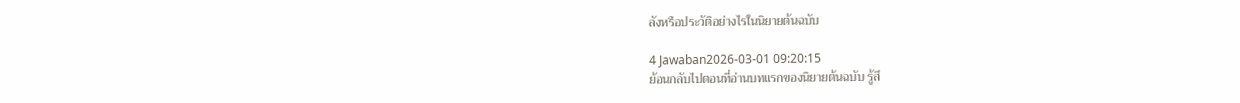ลังหรือประวัติอย่างไรในนิยายต้นฉบับ

4 Jawaban2026-03-01 09:20:15
ย้อนกลับไปตอนที่อ่านบทแรกของนิยายต้นฉบับ รู้สึ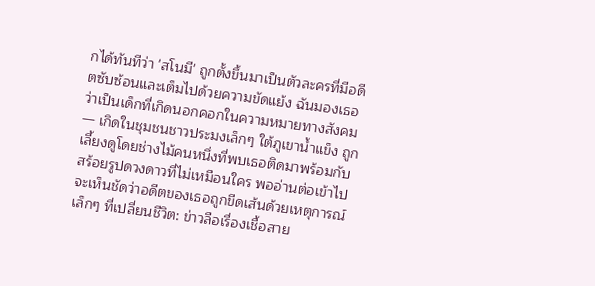กได้ทันทีว่า 'สโนมี' ถูกตั้งขึ้นมาเป็นตัวละครที่มีอดีตซับซ้อนและเต็มไปด้วยความขัดแย้ง ฉันมองเธอว่าเป็นเด็กที่เกิดนอกคอกในความหมายทางสังคม — เกิดในชุมชนชาวประมงเล็กๆ ใต้ภูเขาน้ำแข็ง ถูกเลี้ยงดูโดยช่างไม้คนหนึ่งที่พบเธอติดมาพร้อมกับสร้อยรูปดวงดาวที่ไม่เหมือนใคร พออ่านต่อเข้าไป จะเห็นชัดว่าอดีตของเธอถูกขีดเส้นด้วยเหตุการณ์เล็กๆ ที่เปลี่ยนชีวิต: ข่าวลือเรื่องเชื้อสาย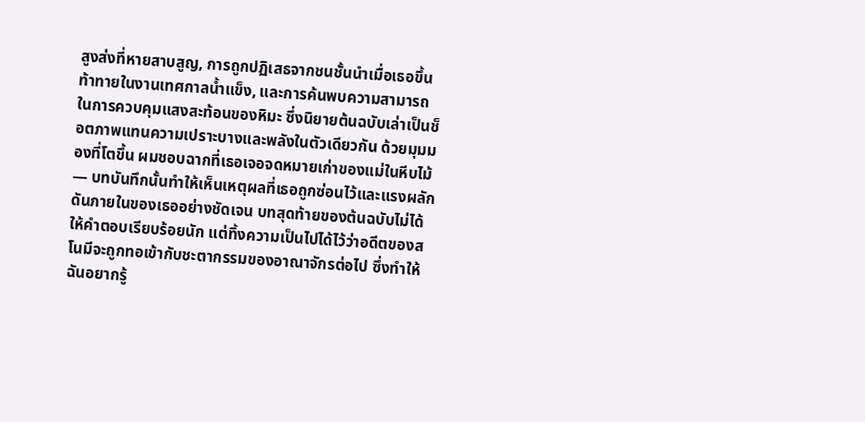สูงส่งที่หายสาบสูญ, การถูกปฏิเสธจากชนชั้นนำเมื่อเธอขึ้นท้าทายในงานเทศกาลน้ำแข็ง, และการค้นพบความสามารถในการควบคุมแสงสะท้อนของหิมะ ซึ่งนิยายต้นฉบับเล่าเป็นช็อตภาพแทนความเปราะบางและพลังในตัวเดียวกัน ด้วยมุมมองที่โตขึ้น ผมชอบฉากที่เธอเจอจดหมายเก่าของแม่ในหีบไม้ — บทบันทึกนั้นทำให้เห็นเหตุผลที่เธอถูกซ่อนไว้และแรงผลักดันภายในของเธออย่างชัดเจน บทสุดท้ายของต้นฉบับไม่ได้ให้คำตอบเรียบร้อยนัก แต่ทิ้งความเป็นไปได้ไว้ว่าอดีตของสโนมีจะถูกทอเข้ากับชะตากรรมของอาณาจักรต่อไป ซึ่งทำให้ฉันอยากรู้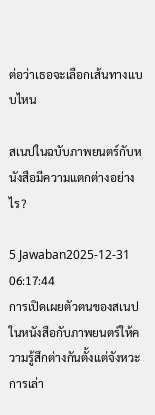ต่อว่าเธอจะเลือกเส้นทางแบบไหน

สเนปในฉบับภาพยนตร์กับหนังสือมีความแตกต่างอย่างไร?

5 Jawaban2025-12-31 06:17:44
การเปิดเผยตัวตนของสเนปในหนังสือกับภาพยนตร์ให้ความรู้สึกต่างกันตั้งแต่จังหวะการเล่า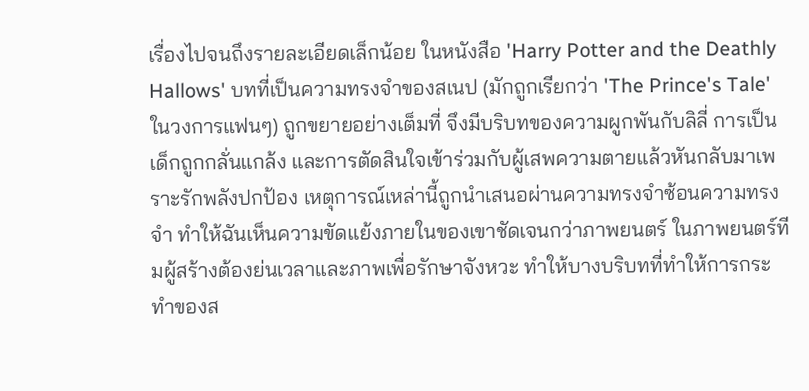เรื่องไปจนถึงรายละเอียดเล็กน้อย ในหนังสือ 'Harry Potter and the Deathly Hallows' บทที่เป็นความทรงจำของสเนป (มักถูกเรียกว่า 'The Prince's Tale' ในวงการแฟนๆ) ถูกขยายอย่างเต็มที่ จึงมีบริบทของความผูกพันกับลิลี่ การเป็นเด็กถูกกลั่นแกล้ง และการตัดสินใจเข้าร่วมกับผู้เสพความตายแล้วหันกลับมาเพราะรักพลังปกป้อง เหตุการณ์เหล่านี้ถูกนำเสนอผ่านความทรงจำซ้อนความทรงจำ ทำให้ฉันเห็นความขัดแย้งภายในของเขาชัดเจนกว่าภาพยนตร์ ในภาพยนตร์ทีมผู้สร้างต้องย่นเวลาและภาพเพื่อรักษาจังหวะ ทำให้บางบริบทที่ทำให้การกระทำของส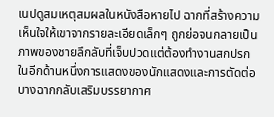เนปดูสมเหตุสมผลในหนังสือหายไป ฉากที่สร้างความเห็นใจให้เขาจากรายละเอียดเล็กๆ ถูกย่อจนกลายเป็นภาพของชายลึกลับที่เจ็บปวดแต่ต้องทำงานสกปรก ในอีกด้านหนึ่งการแสดงของนักแสดงและการตัดต่อบางฉากกลับเสริมบรรยากาศ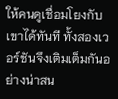ให้คนดูเชื่อมโยงกับเขาได้ทันที ทั้งสองเวอร์ชันจึงเติมเต็มกันอย่างน่าสน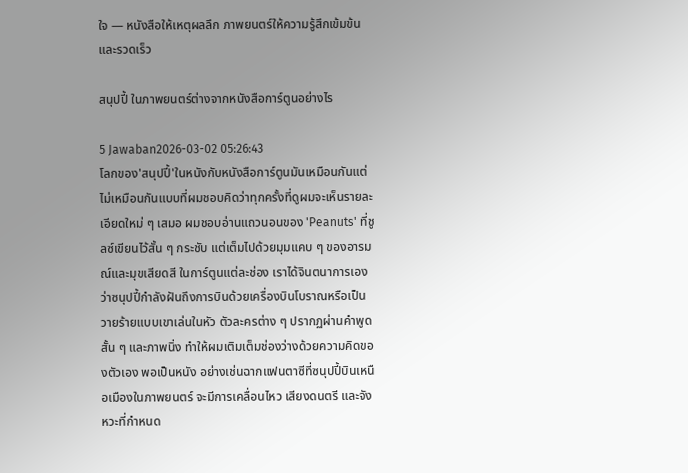ใจ — หนังสือให้เหตุผลลึก ภาพยนตร์ให้ความรู้สึกเข้มข้นและรวดเร็ว

สนุปปี้ ในภาพยนตร์ต่างจากหนังสือการ์ตูนอย่างไร

5 Jawaban2026-03-02 05:26:43
โลกของ'สนุปปี้'ในหนังกับหนังสือการ์ตูนมันเหมือนกันแต่ไม่เหมือนกันแบบที่ผมชอบคิดว่าทุกครั้งที่ดูผมจะเห็นรายละเอียดใหม่ ๆ เสมอ ผมชอบอ่านแถวนอนของ 'Peanuts' ที่ชูลซ์เขียนไว้สั้น ๆ กระชับ แต่เต็มไปด้วยมุมแคบ ๆ ของอารมณ์และมุขเสียดสี ในการ์ตูนแต่ละช่อง เราได้จินตนาการเองว่าซนุปปี้กำลังฝันถึงการบินด้วยเครื่องบินโบราณหรือเป็นวายร้ายแบบเขาเล่นในหัว ตัวละครต่าง ๆ ปรากฏผ่านคำพูดสั้น ๆ และภาพนิ่ง ทำให้ผมเติมเต็มช่องว่างด้วยความคิดของตัวเอง พอเป็นหนัง อย่างเช่นฉากแฟนตาซีที่ซนุปปี้บินเหนือเมืองในภาพยนตร์ จะมีการเคลื่อนไหว เสียงดนตรี และจังหวะที่กำหนด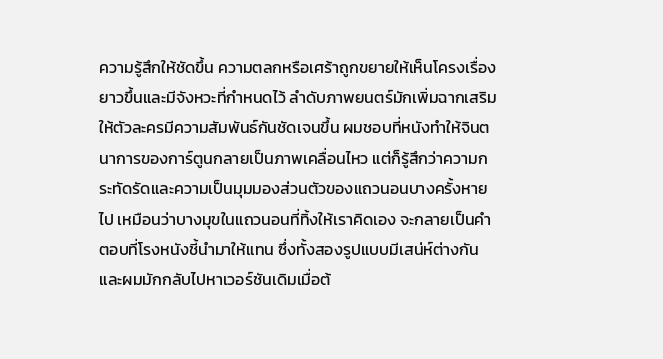ความรู้สึกให้ชัดขึ้น ความตลกหรือเศร้าถูกขยายให้เห็นโครงเรื่องยาวขึ้นและมีจังหวะที่กำหนดไว้ ลำดับภาพยนตร์มักเพิ่มฉากเสริมให้ตัวละครมีความสัมพันธ์กันชัดเจนขึ้น ผมชอบที่หนังทำให้จินตนาการของการ์ตูนกลายเป็นภาพเคลื่อนไหว แต่ก็รู้สึกว่าความกระทัดรัดและความเป็นมุมมองส่วนตัวของแถวนอนบางครั้งหายไป เหมือนว่าบางมุขในแถวนอนที่ทิ้งให้เราคิดเอง จะกลายเป็นคำตอบที่โรงหนังชี้นำมาให้แทน ซึ่งทั้งสองรูปแบบมีเสน่ห์ต่างกันและผมมักกลับไปหาเวอร์ชันเดิมเมื่อต้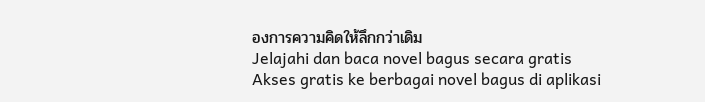องการความคิดให้ลึกกว่าเดิม
Jelajahi dan baca novel bagus secara gratis
Akses gratis ke berbagai novel bagus di aplikasi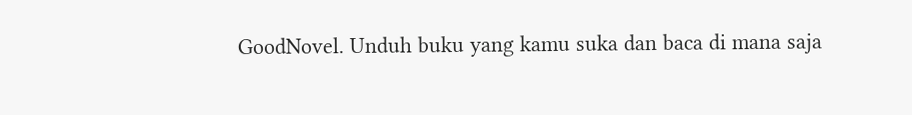GoodNovel. Unduh buku yang kamu suka dan baca di mana saja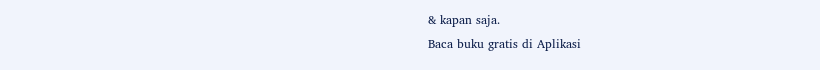& kapan saja.
Baca buku gratis di Aplikasi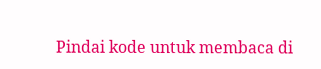Pindai kode untuk membaca di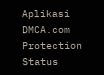Aplikasi
DMCA.com Protection Status